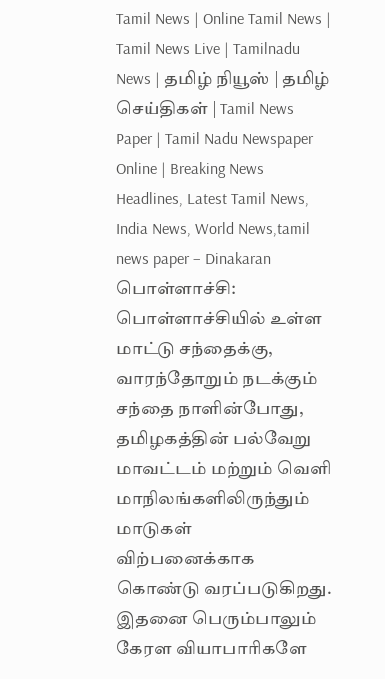Tamil News | Online Tamil News | Tamil News Live | Tamilnadu News | தமிழ் நியூஸ் | தமிழ் செய்திகள் | Tamil News Paper | Tamil Nadu Newspaper Online | Breaking News Headlines, Latest Tamil News, India News, World News,tamil news paper – Dinakaran
பொள்ளாச்சி: பொள்ளாச்சியில் உள்ள மாட்டு சந்தைக்கு, வாரந்தோறும் நடக்கும் சந்தை நாளின்போது, தமிழகத்தின் பல்வேறு மாவட்டம் மற்றும் வெளி மாநிலங்களிலிருந்தும் மாடுகள் விற்பனைக்காக கொண்டு வரப்படுகிறது. இதனை பெரும்பாலும் கேரள வியாபாரிகளே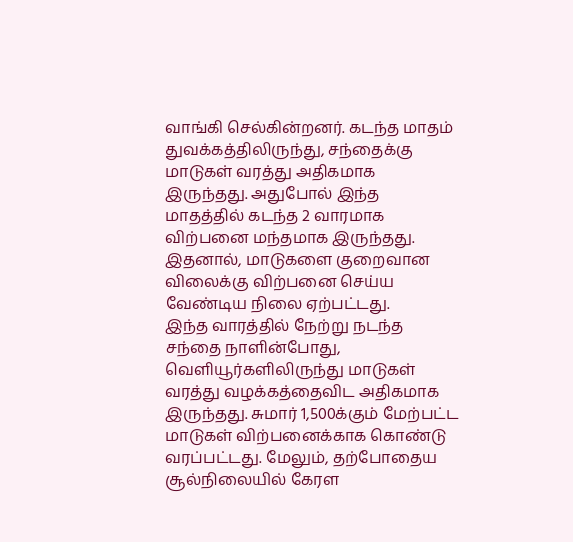வாங்கி செல்கின்றனர். கடந்த மாதம் துவக்கத்திலிருந்து, சந்தைக்கு மாடுகள் வரத்து அதிகமாக இருந்தது. அதுபோல் இந்த மாதத்தில் கடந்த 2 வாரமாக விற்பனை மந்தமாக இருந்தது. இதனால், மாடுகளை குறைவான விலைக்கு விற்பனை செய்ய வேண்டிய நிலை ஏற்பட்டது.
இந்த வாரத்தில் நேற்று நடந்த சந்தை நாளின்போது, வெளியூர்களிலிருந்து மாடுகள் வரத்து வழக்கத்தைவிட அதிகமாக இருந்தது. சுமார் 1,500க்கும் மேற்பட்ட மாடுகள் விற்பனைக்காக கொண்டு வரப்பட்டது. மேலும், தற்போதைய சூல்நிலையில் கேரள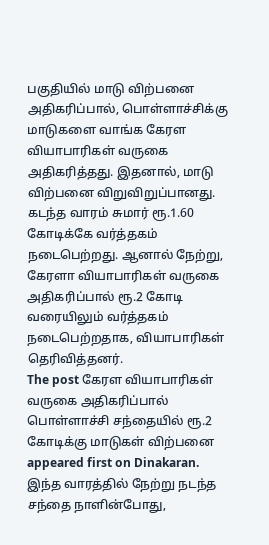பகுதியில் மாடு விற்பனை அதிகரிப்பால், பொள்ளாச்சிக்கு மாடுகளை வாங்க கேரள வியாபாரிகள் வருகை அதிகரித்தது. இதனால், மாடு விற்பனை விறுவிறுப்பானது. கடந்த வாரம் சுமார் ரூ.1.60 கோடிக்கே வர்த்தகம் நடைபெற்றது. ஆனால் நேற்று, கேரளா வியாபாரிகள் வருகை அதிகரிப்பால் ரூ.2 கோடி வரையிலும் வர்த்தகம் நடைபெற்றதாக, வியாபாரிகள் தெரிவித்தனர்.
The post கேரள வியாபாரிகள் வருகை அதிகரிப்பால் பொள்ளாச்சி சந்தையில் ரூ.2 கோடிக்கு மாடுகள் விற்பனை appeared first on Dinakaran.
இந்த வாரத்தில் நேற்று நடந்த சந்தை நாளின்போது,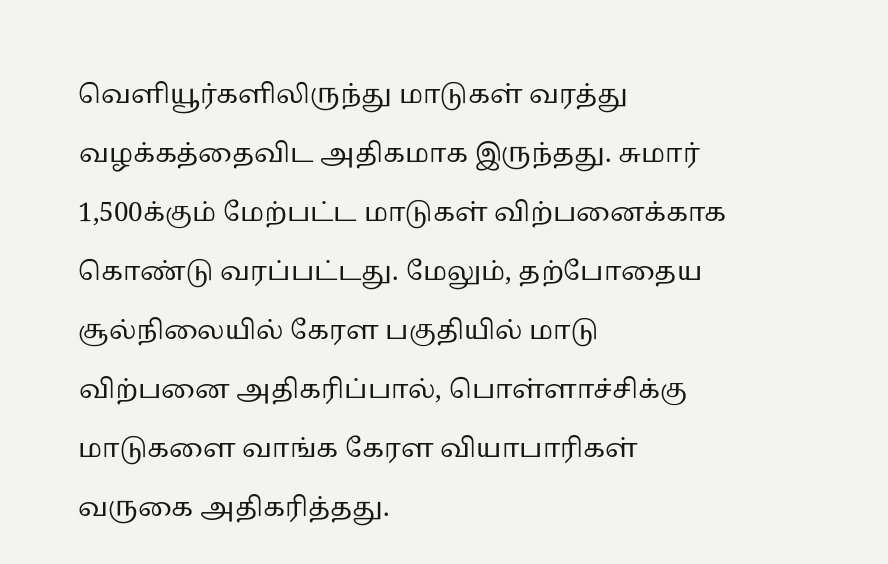வெளியூர்களிலிருந்து மாடுகள் வரத்து வழக்கத்தைவிட அதிகமாக இருந்தது. சுமார் 1,500க்கும் மேற்பட்ட மாடுகள் விற்பனைக்காக கொண்டு வரப்பட்டது. மேலும், தற்போதைய சூல்நிலையில் கேரள பகுதியில் மாடு விற்பனை அதிகரிப்பால், பொள்ளாச்சிக்கு மாடுகளை வாங்க கேரள வியாபாரிகள் வருகை அதிகரித்தது.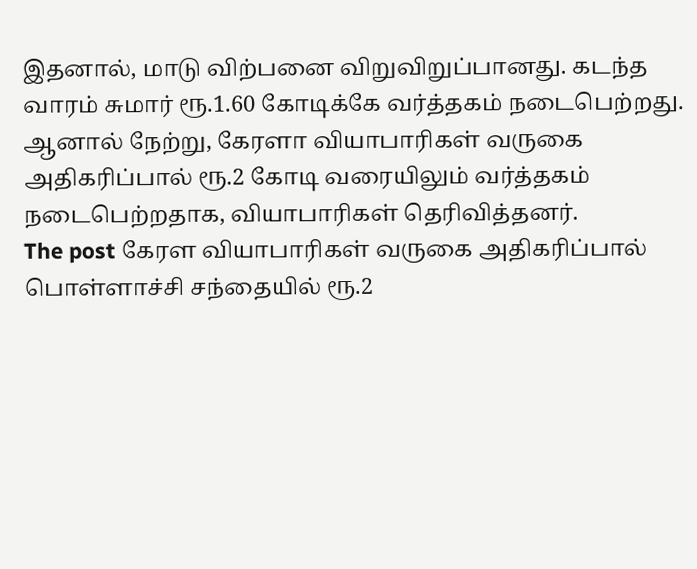இதனால், மாடு விற்பனை விறுவிறுப்பானது. கடந்த வாரம் சுமார் ரூ.1.60 கோடிக்கே வர்த்தகம் நடைபெற்றது. ஆனால் நேற்று, கேரளா வியாபாரிகள் வருகை அதிகரிப்பால் ரூ.2 கோடி வரையிலும் வர்த்தகம் நடைபெற்றதாக, வியாபாரிகள் தெரிவித்தனர்.
The post கேரள வியாபாரிகள் வருகை அதிகரிப்பால் பொள்ளாச்சி சந்தையில் ரூ.2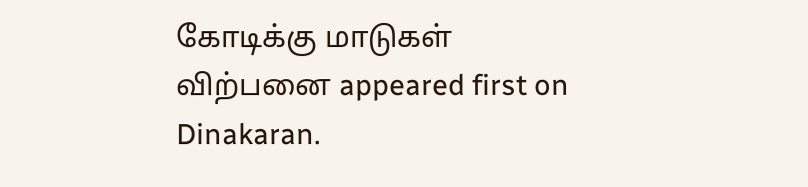கோடிக்கு மாடுகள் விற்பனை appeared first on Dinakaran.